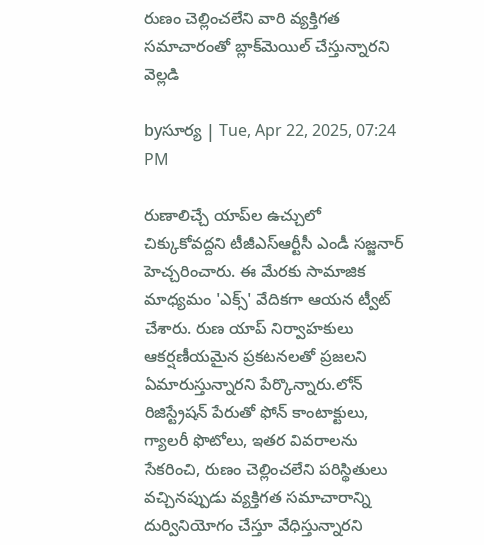రుణం చెల్లించలేని వారి వ్యక్తిగత సమాచారంతో బ్లాక్‌మెయిల్ చేస్తున్నారని వెల్లడి

byసూర్య | Tue, Apr 22, 2025, 07:24 PM

రుణాలిచ్చే యాప్‌ల ఉచ్చులో చిక్కుకోవద్దని టీజీఎస్‌ఆర్టీసీ ఎండీ సజ్జనార్ హెచ్చరించారు. ఈ మేరకు సామాజిక మాధ్యమం 'ఎక్స్' వేదికగా ఆయన ట్వీట్ చేశారు. రుణ యాప్ నిర్వాహకులు ఆకర్షణీయమైన ప్రకటనలతో ప్రజలని ఏమారుస్తున్నారని పేర్కొన్నారు.లోన్ రిజిస్ట్రేషన్ పేరుతో ఫోన్ కాంటాక్టులు, గ్యాలరీ ఫొటోలు, ఇతర వివరాలను సేకరించి, రుణం చెల్లించలేని పరిస్థితులు వచ్చినప్పుడు వ్యక్తిగత సమాచారాన్ని దుర్వినియోగం చేస్తూ వేధిస్తున్నారని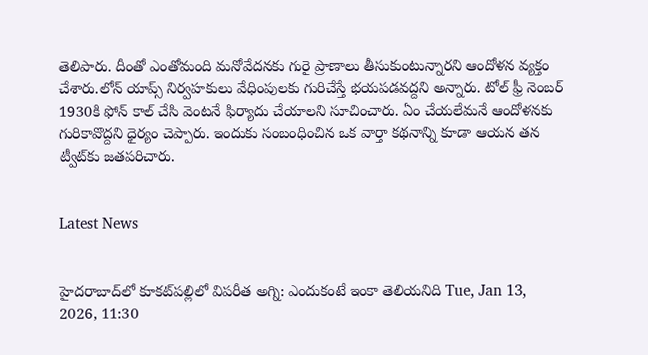తెలిపారు. దీంతో ఎంతోమంది మనోవేదనకు గురై ప్రాణాలు తీసుకుంటున్నారని ఆందోళన వ్యక్తం చేశారు.లోన్‌ యాప్స్‌ నిర్వహకులు వేధింపులకు గురిచేస్తే భయపడవద్దని అన్నారు. టోల్ ఫ్రీ నెంబర్ 1930కి ఫోన్ కాల్ చేసి వెంటనే ఫిర్యాదు చేయాలని సూచించారు. ఏం చేయలేమనే ఆందోళనకు గురికావొద్దని ధైర్యం చెప్పారు. ఇందుకు సంబంధించిన ఒక వార్తా కథనాన్ని కూడా ఆయన తన ట్వీట్‌కు జతపరిచారు.


Latest News


హైదరాబాద్‌లో కూకట్‌పల్లిలో విపరీత అగ్ని: ఎందుకంటే ఇంకా తెలియనిది Tue, Jan 13, 2026, 11:30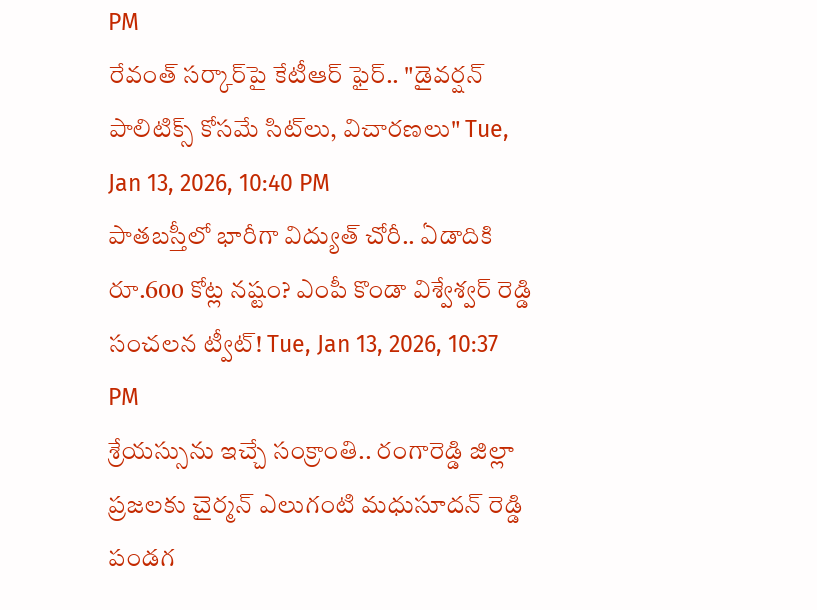PM
రేవంత్ సర్కార్‌పై కేటీఆర్ ఫైర్.. "డైవర్షన్ పాలిటిక్స్ కోసమే సిట్‌లు, విచారణలు" Tue, Jan 13, 2026, 10:40 PM
పాతబస్తీలో భారీగా విద్యుత్ చోరీ.. ఏడాదికి రూ.600 కోట్ల నష్టం? ఎంపీ కొండా విశ్వేశ్వర్ రెడ్డి సంచలన ట్వీట్! Tue, Jan 13, 2026, 10:37 PM
శ్రేయస్సును ఇచ్చే సంక్రాంతి.. రంగారెడ్డి జిల్లా ప్రజలకు చైర్మన్ ఎలుగంటి మధుసూదన్ రెడ్డి పండగ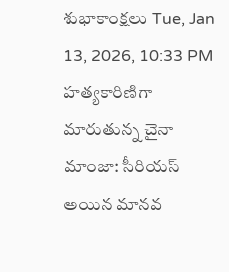శుభాకాంక్షలు Tue, Jan 13, 2026, 10:33 PM
హత్యకారిణిగా మారుతున్న చైనా మాంజా: సీరియస్ అయిన మానవ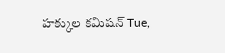హక్కుల కమిషన్ Tue,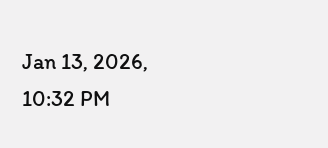Jan 13, 2026, 10:32 PM